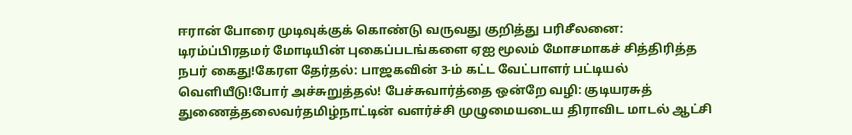ஈரான் போரை முடிவுக்குக் கொண்டு வருவது குறித்து பரிசீலனை: டிரம்ப்பிரதமர் மோடியின் புகைப்படங்களை ஏஐ மூலம் மோசமாகச் சித்திரித்த நபர் கைது!கேரள தேர்தல்: பாஜகவின் 3-ம் கட்ட வேட்பாளர் பட்டியல் வெளியீடு!போர் அச்சுறுத்தல்! பேச்சுவார்த்தை ஒன்றே வழி: குடியரசுத் துணைத்தலைவர்தமிழ்நாட்டின் வளர்ச்சி முழுமையடைய திராவிட மாடல் ஆட்சி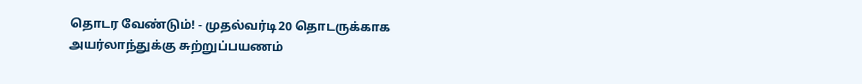தொடர வேண்டும்! - முதல்வர்டி20 தொடருக்காக அயர்லாந்துக்கு சுற்றுப்பயணம்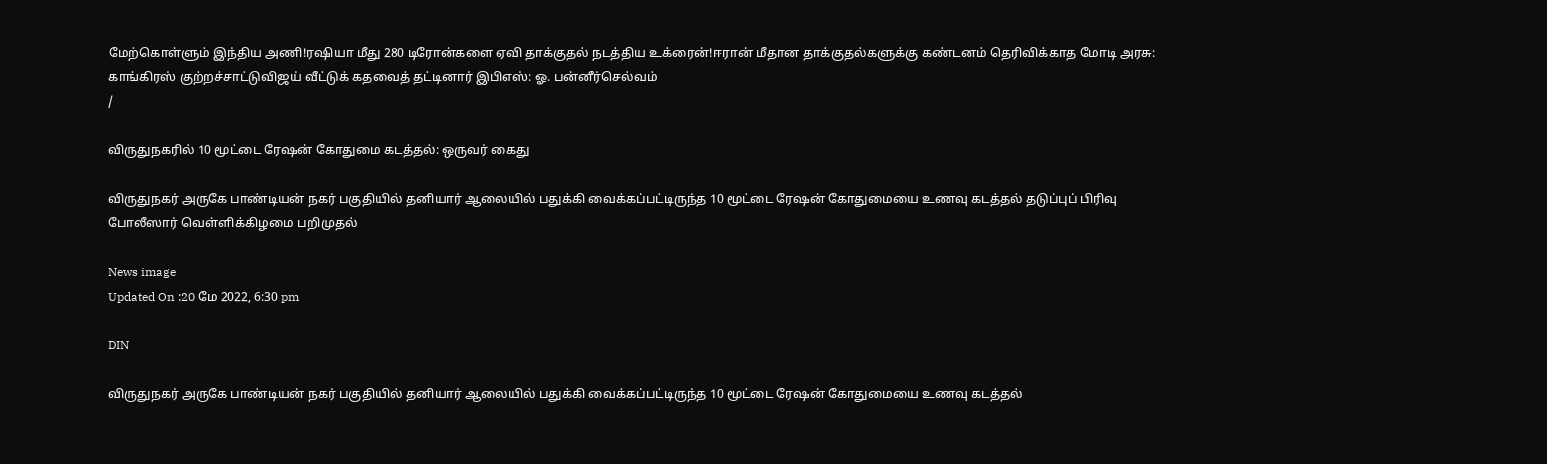மேற்கொள்ளும் இந்திய அணி!ரஷியா மீது 280 டிரோன்களை ஏவி தாக்குதல் நடத்திய உக்ரைன்!ஈரான் மீதான தாக்குதல்களுக்கு கண்டனம் தெரிவிக்காத மோடி அரசு: காங்கிரஸ் குற்றச்சாட்டுவிஜய் வீட்டுக் கதவைத் தட்டினார் இபிஎஸ்: ஓ. பன்னீர்செல்வம்
/

விருதுநகரில் 10 மூட்டை ரேஷன் கோதுமை கடத்தல்: ஒருவர் கைது

விருதுநகர் அருகே பாண்டியன் நகர் பகுதியில் தனியார் ஆலையில் பதுக்கி வைக்கப்பட்டிருந்த 10 மூட்டை ரேஷன் கோதுமையை உணவு கடத்தல் தடுப்புப் பிரிவு போலீஸார் வெள்ளிக்கிழமை பறிமுதல்

News image
Updated On :20 மே 2022, 6:30 pm

DIN

விருதுநகர் அருகே பாண்டியன் நகர் பகுதியில் தனியார் ஆலையில் பதுக்கி வைக்கப்பட்டிருந்த 10 மூட்டை ரேஷன் கோதுமையை உணவு கடத்தல்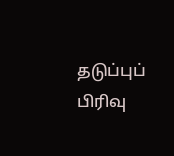தடுப்புப் பிரிவு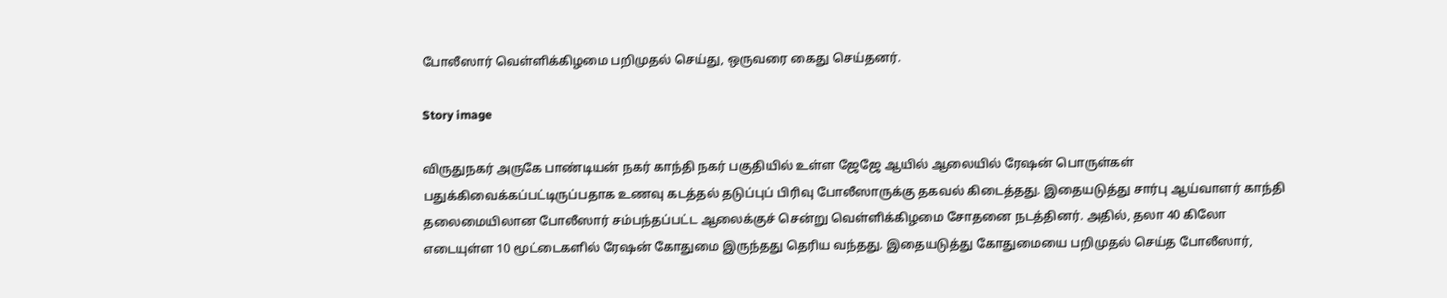போலீஸார் வெள்ளிக்கிழமை பறிமுதல் செய்து, ஒருவரை கைது செய்தனர்.

Story image

விருதுநகர் அருகே பாண்டியன் நகர் காந்தி நகர் பகுதியில் உள்ள ஜேஜே ஆயில் ஆலையில் ரேஷன் பொருள்கள் பதுக்கிவைக்கப்பட்டிருப்பதாக உணவு கடத்தல் தடுப்புப் பிரிவு போலீஸாருக்கு தகவல் கிடைத்தது. இதையடுத்து சார்பு ஆய்வாளர் காந்தி தலைமையிலான போலீஸார் சம்பந்தப்பட்ட ஆலைக்குச் சென்று வெள்ளிக்கிழமை சோதனை நடத்தினர். அதில், தலா 40 கிலோ எடையுள்ள 10 மூட்டைகளில் ரேஷன் கோதுமை இருந்தது தெரிய வந்தது. இதையடுத்து கோதுமையை பறிமுதல் செய்த போலீஸார்,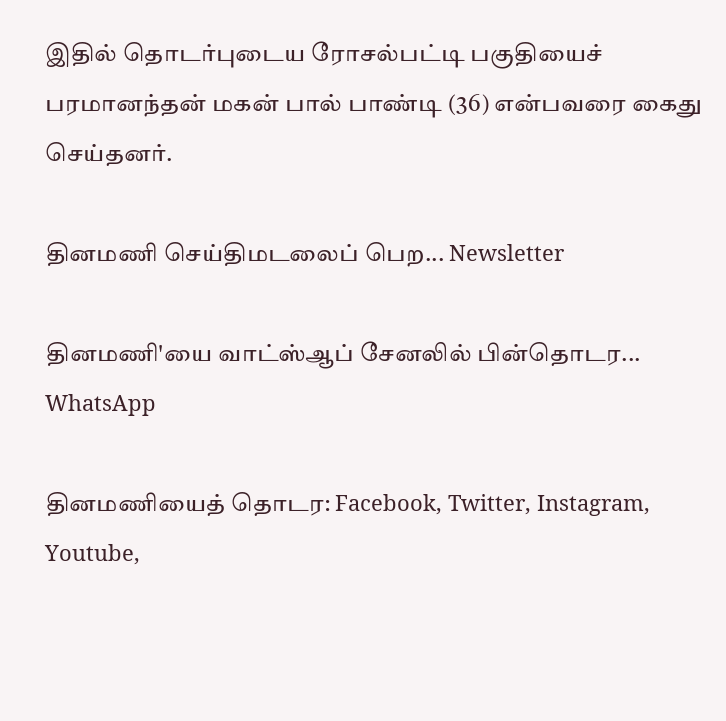இதில் தொடர்புடைய ரோசல்பட்டி பகுதியைச் பரமானந்தன் மகன் பால் பாண்டி (36) என்பவரை கைது செய்தனர்.

தினமணி செய்திமடலைப் பெற... Newsletter

தினமணி'யை வாட்ஸ்ஆப் சேனலில் பின்தொடர... WhatsApp

தினமணியைத் தொடர: Facebook, Twitter, Instagram, Youtube,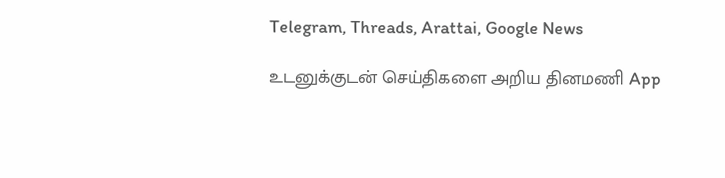Telegram, Threads, Arattai, Google News

உடனுக்குடன் செய்திகளை அறிய தினமணி App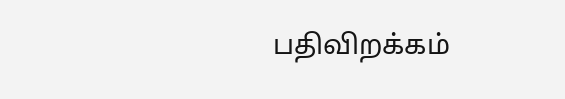பதிவிறக்கம்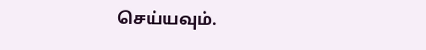செய்யவும்.